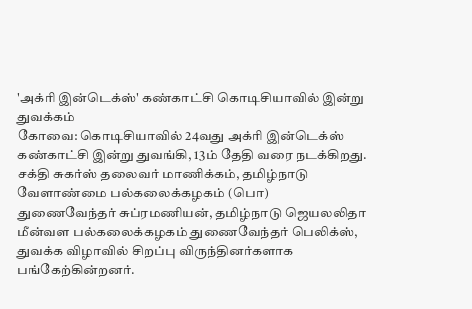'அக்ரி இன்டெக்ஸ்' கண்காட்சி கொடிசியாவில் இன்று துவக்கம்
கோவை: கொடிசியாவில் 24வது அக்ரி இன்டெக்ஸ் கண்காட்சி இன்று துவங்கி, 13ம் தேதி வரை நடக்கிறது.
சக்தி சுகர்ஸ் தலைவர் மாணிக்கம், தமிழ்நாடு வேளாண்மை பல்கலைக்கழகம் (பொ) துணைவேந்தர் சுப்ரமணியன், தமிழ்நாடு ஜெயலலிதா மீன்வள பல்கலைக்கழகம் துணைவேந்தர் பெலிக்ஸ், துவக்க விழாவில் சிறப்பு விருந்தினர்களாக பங்கேற்கின்றனர்.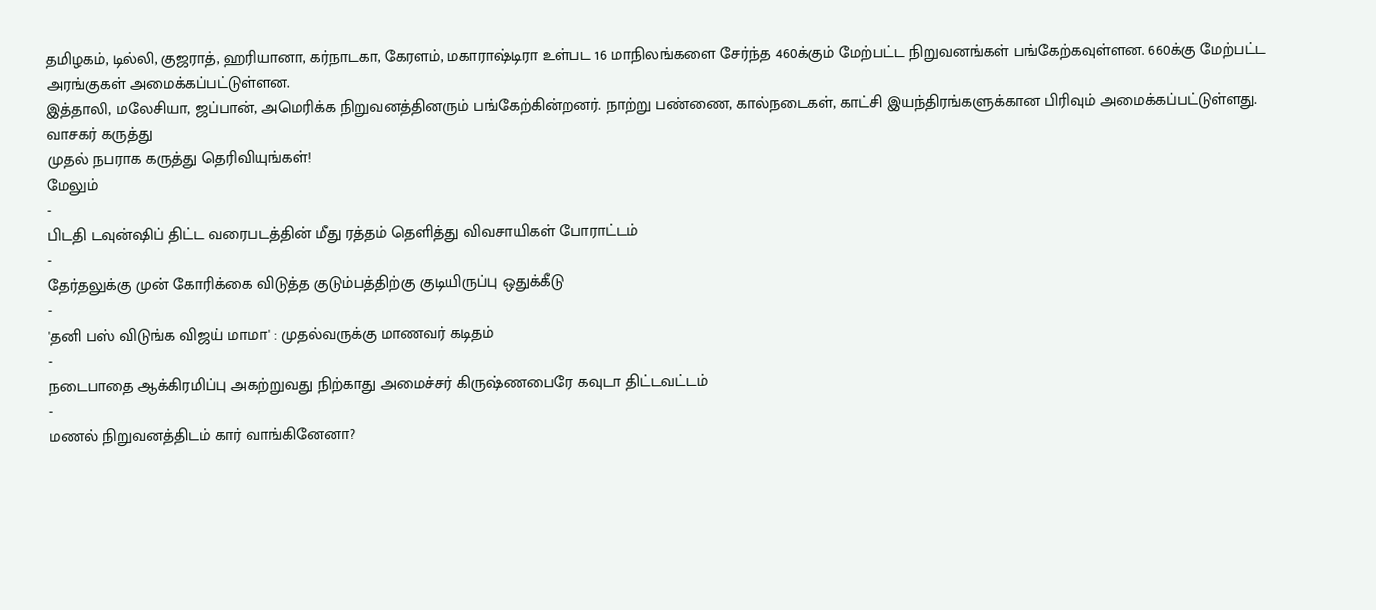தமிழகம், டில்லி, குஜராத், ஹரியானா, கர்நாடகா, கேரளம், மகாராஷ்டிரா உள்பட 16 மாநிலங்களை சேர்ந்த 460க்கும் மேற்பட்ட நிறுவனங்கள் பங்கேற்கவுள்ளன. 660க்கு மேற்பட்ட அரங்குகள் அமைக்கப்பட்டுள்ளன.
இத்தாலி, மலேசியா, ஜப்பான், அமெரிக்க நிறுவனத்தினரும் பங்கேற்கின்றனர். நாற்று பண்ணை, கால்நடைகள், காட்சி இயந்திரங்களுக்கான பிரிவும் அமைக்கப்பட்டுள்ளது.
வாசகர் கருத்து
முதல் நபராக கருத்து தெரிவியுங்கள்!
மேலும்
-
பிடதி டவுன்ஷிப் திட்ட வரைபடத்தின் மீது ரத்தம் தெளித்து விவசாயிகள் போராட்டம்
-
தேர்தலுக்கு முன் கோரிக்கை விடுத்த குடும்பத்திற்கு குடியிருப்பு ஒதுக்கீடு
-
'தனி பஸ் விடுங்க விஜய் மாமா' : முதல்வருக்கு மாணவர் கடிதம்
-
நடைபாதை ஆக்கிரமிப்பு அகற்றுவது நிற்காது அமைச்சர் கிருஷ்ணபைரே கவுடா திட்டவட்டம்
-
மணல் நிறுவனத்திடம் கார் வாங்கினேனா?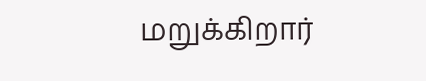மறுக்கிறார்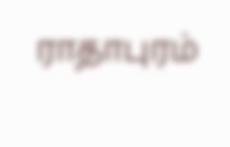ராதாபுரம்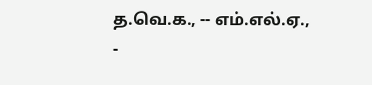த.வெ.க., -- எம்.எல்.ஏ.,
-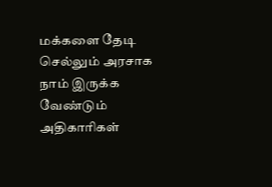மக்களை தேடி செல்லும் அரசாக நாம் இருக்க வேண்டும் அதிகாரிகள்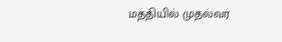மத்தியில் முதல்வர்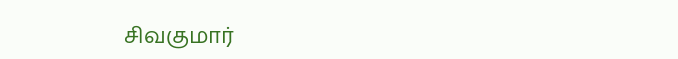சிவகுமார்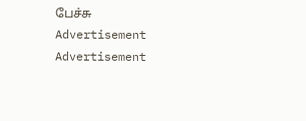பேச்சு
Advertisement
Advertisement